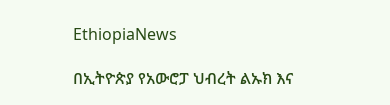EthiopiaNews

በኢትዮጵያ የአውሮፓ ህብረት ልኡክ እና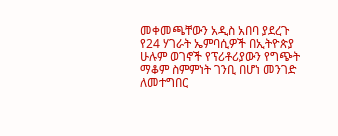መቀመጫቸውን አዲስ አበባ ያደረጉ የ24 ሃገራት ኤምባሲዎች በኢትዮጵያ ሁሉም ወገኖች የፕሪቶሪያውን የግጭት ማቆም ስምምነት ገንቢ በሆነ መንገድ ለመተግበር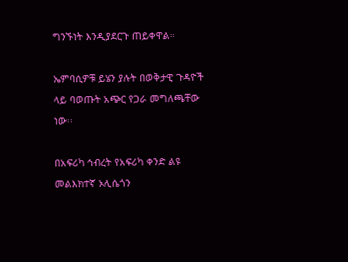ግንኙነት እንዲያደርጉ ጠይቀዋል።

ኤምባሲዎቹ ይሄን ያሉት በወቅታዊ ጉዳዮች ላይ ባወጡት አጭር የጋራ መግለጫቸው ነው፡፡

በአፍሪካ ኅብረት የአፍሪካ ቀንድ ልዩ መልእክተኛ ኦሊሴጎን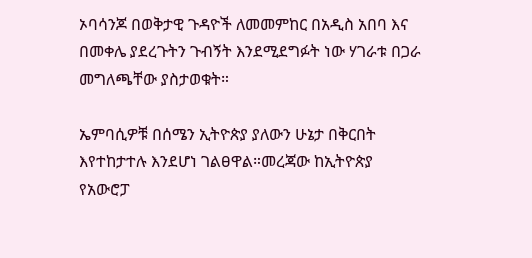ኦባሳንጆ በወቅታዊ ጉዳዮች ለመመምከር በአዲስ አበባ እና በመቀሌ ያደረጉትን ጉብኝት እንደሚደግፉት ነው ሃገራቱ በጋራ መግለጫቸው ያስታወቁት።

ኤምባሲዎቹ በሰሜን ኢትዮጵያ ያለውን ሁኔታ በቅርበት እየተከታተሉ እንደሆነ ገልፀዋል።መረጃው ከኢትዮጵያ የአውሮፓ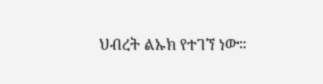ህብረት ልኡክ የተገኘ ነው።